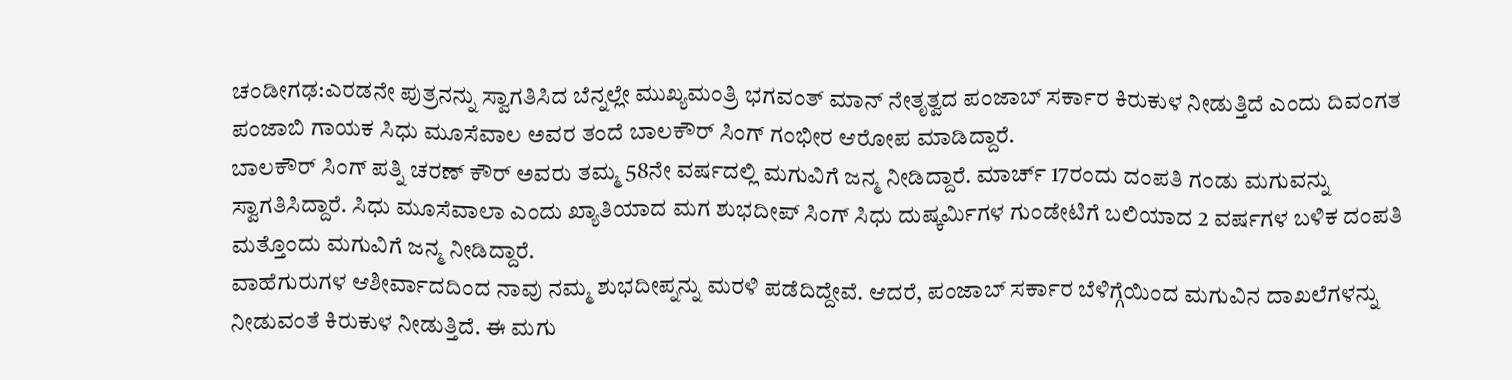ಚಂಡೀಗಢ:ಎರಡನೇ ಪುತ್ರನನ್ನು ಸ್ವಾಗತಿಸಿದ ಬೆನ್ನಲ್ಲೇ ಮುಖ್ಯಮಂತ್ರಿ ಭಗವಂತ್ ಮಾನ್ ನೇತೃತ್ವದ ಪಂಜಾಬ್ ಸರ್ಕಾರ ಕಿರುಕುಳ ನೀಡುತ್ತಿದೆ ಎಂದು ದಿವಂಗತ ಪಂಜಾಬಿ ಗಾಯಕ ಸಿಧು ಮೂಸೆವಾಲ ಅವರ ತಂದೆ ಬಾಲಕೌರ್ ಸಿಂಗ್ ಗಂಭೀರ ಆರೋಪ ಮಾಡಿದ್ದಾರೆ.
ಬಾಲಕೌರ್ ಸಿಂಗ್ ಪತ್ನಿ ಚರಣ್ ಕೌರ್ ಅವರು ತಮ್ಮ 58ನೇ ವರ್ಷದಲ್ಲಿ ಮಗುವಿಗೆ ಜನ್ಮ ನೀಡಿದ್ದಾರೆ. ಮಾರ್ಚ್ 17ರಂದು ದಂಪತಿ ಗಂಡು ಮಗುವನ್ನು ಸ್ವಾಗತಿಸಿದ್ದಾರೆ. ಸಿಧು ಮೂಸೆವಾಲಾ ಎಂದು ಖ್ಯಾತಿಯಾದ ಮಗ ಶುಭದೀಪ್ ಸಿಂಗ್ ಸಿಧು ದುಷ್ಕರ್ಮಿಗಳ ಗುಂಡೇಟಿಗೆ ಬಲಿಯಾದ 2 ವರ್ಷಗಳ ಬಳಿಕ ದಂಪತಿ ಮತ್ತೊಂದು ಮಗುವಿಗೆ ಜನ್ಮ ನೀಡಿದ್ದಾರೆ.
ವಾಹೆಗುರುಗಳ ಆಶೀರ್ವಾದದಿಂದ ನಾವು ನಮ್ಮ ಶುಭದೀಪ್ನನ್ನು ಮರಳಿ ಪಡೆದಿದ್ದೇವೆ. ಆದರೆ, ಪಂಜಾಬ್ ಸರ್ಕಾರ ಬೆಳಿಗ್ಗೆಯಿಂದ ಮಗುವಿನ ದಾಖಲೆಗಳನ್ನು ನೀಡುವಂತೆ ಕಿರುಕುಳ ನೀಡುತ್ತಿದೆ. ಈ ಮಗು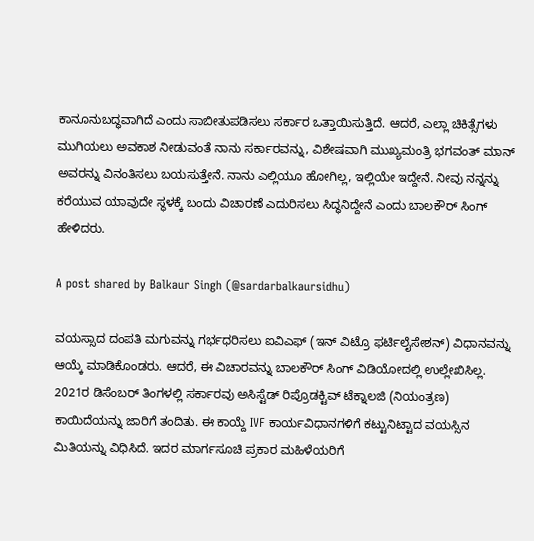ಕಾನೂನುಬದ್ಧವಾಗಿದೆ ಎಂದು ಸಾಬೀತುಪಡಿಸಲು ಸರ್ಕಾರ ಒತ್ತಾಯಿಸುತ್ತಿದೆ. ಆದರೆ, ಎಲ್ಲಾ ಚಿಕಿತ್ಸೆಗಳು ಮುಗಿಯಲು ಅವಕಾಶ ನೀಡುವಂತೆ ನಾನು ಸರ್ಕಾರವನ್ನು, ವಿಶೇಷವಾಗಿ ಮುಖ್ಯಮಂತ್ರಿ ಭಗವಂತ್ ಮಾನ್ ಅವರನ್ನು ವಿನಂತಿಸಲು ಬಯಸುತ್ತೇನೆ. ನಾನು ಎಲ್ಲಿಯೂ ಹೋಗಿಲ್ಲ, ಇಲ್ಲಿಯೇ ಇದ್ದೇನೆ. ನೀವು ನನ್ನನ್ನು ಕರೆಯುವ ಯಾವುದೇ ಸ್ಥಳಕ್ಕೆ ಬಂದು ವಿಚಾರಣೆ ಎದುರಿಸಲು ಸಿದ್ಧನಿದ್ದೇನೆ ಎಂದು ಬಾಲಕೌರ್ ಸಿಂಗ್ ಹೇಳಿದರು.

A post shared by Balkaur Singh (@sardarbalkaursidhu)

ವಯಸ್ಸಾದ ದಂಪತಿ ಮಗುವನ್ನು ಗರ್ಭಧರಿಸಲು ಐವಿಎಫ್ (ಇನ್ ವಿಟ್ರೊ ಫರ್ಟಿಲೈಸೇಶನ್) ವಿಧಾನವನ್ನು ಆಯ್ಕೆ ಮಾಡಿಕೊಂಡರು. ಆದರೆ, ಈ ವಿಚಾರವನ್ನು ಬಾಲಕೌರ್ ಸಿಂಗ್ ವಿಡಿಯೋದಲ್ಲಿ ಉಲ್ಲೇಖಿಸಿಲ್ಲ. 2021ರ ಡಿಸೆಂಬರ್ ತಿಂಗಳಲ್ಲಿ ಸರ್ಕಾರವು ಅಸಿಸ್ಟೆಡ್ ರಿಪ್ರೊಡಕ್ಟಿವ್ ಟೆಕ್ನಾಲಜಿ (ನಿಯಂತ್ರಣ) ಕಾಯಿದೆಯನ್ನು ಜಾರಿಗೆ ತಂದಿತು. ಈ ಕಾಯ್ದೆ IVF ಕಾರ್ಯವಿಧಾನಗಳಿಗೆ ಕಟ್ಟುನಿಟ್ಟಾದ ವಯಸ್ಸಿನ ಮಿತಿಯನ್ನು ವಿಧಿಸಿದೆ. ಇದರ ಮಾರ್ಗಸೂಚಿ ಪ್ರಕಾರ ಮಹಿಳೆಯರಿಗೆ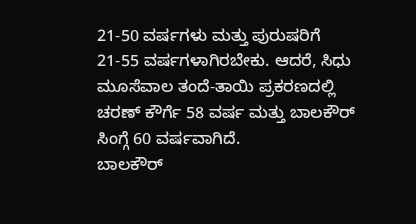21-50 ವರ್ಷಗಳು ಮತ್ತು ಪುರುಷರಿಗೆ 21-55 ವರ್ಷಗಳಾಗಿರಬೇಕು. ಆದರೆ, ಸಿಧು ಮೂಸೆವಾಲ ತಂದೆ-ತಾಯಿ ಪ್ರಕರಣದಲ್ಲಿ ಚರಣ್ ಕೌರ್ಗೆ 58 ವರ್ಷ ಮತ್ತು ಬಾಲಕೌರ್ ಸಿಂಗ್ಗೆ 60 ವರ್ಷವಾಗಿದೆ.
ಬಾಲಕೌರ್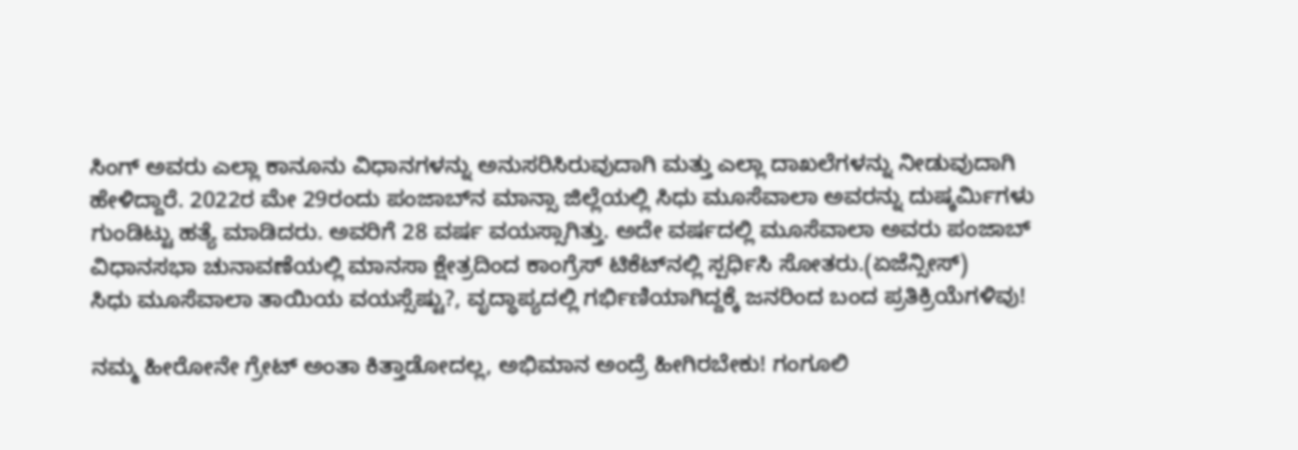ಸಿಂಗ್ ಅವರು ಎಲ್ಲಾ ಕಾನೂನು ವಿಧಾನಗಳನ್ನು ಅನುಸರಿಸಿರುವುದಾಗಿ ಮತ್ತು ಎಲ್ಲಾ ದಾಖಲೆಗಳನ್ನು ನೀಡುವುದಾಗಿ ಹೇಳಿದ್ದಾರೆ. 2022ರ ಮೇ 29ರಂದು ಪಂಜಾಬ್‌ನ ಮಾನ್ಸಾ ಜಿಲ್ಲೆಯಲ್ಲಿ ಸಿಧು ಮೂಸೆವಾಲಾ ಅವರನ್ನು ದುಷ್ಕರ್ಮಿಗಳು ಗುಂಡಿಟ್ಟು ಹತ್ಯೆ ಮಾಡಿದರು. ಅವರಿಗೆ 28 ವರ್ಷ ವಯಸ್ಸಾಗಿತ್ತು. ಅದೇ ವರ್ಷದಲ್ಲಿ ಮೂಸೆವಾಲಾ ಅವರು ಪಂಜಾಬ್ ವಿಧಾನಸಭಾ ಚುನಾವಣೆಯಲ್ಲಿ ಮಾನಸಾ ಕ್ಷೇತ್ರದಿಂದ ಕಾಂಗ್ರೆಸ್ ಟಿಕೆಟ್‌ನಲ್ಲಿ ಸ್ಪರ್ಧಿಸಿ ಸೋತರು.(ಏಜೆನ್ಸೀಸ್)
ಸಿಧು ಮೂಸೆವಾಲಾ ತಾಯಿಯ ವಯಸ್ಸೆಷ್ಟು?, ವೃದ್ಧಾಪ್ಯದಲ್ಲಿ ಗರ್ಭಿಣಿಯಾಗಿದ್ದಕ್ಕೆ ಜನರಿಂದ ಬಂದ ಪ್ರತಿಕ್ರಿಯೆಗಳಿವು!

ನಮ್ಮ ಹೀರೋನೇ ಗ್ರೇಟ್ ಅಂತಾ ಕಿತ್ತಾಡೋದಲ್ಲ, ಅಭಿಮಾನ ಅಂದ್ರೆ ಹೀಗಿರಬೇಕು! ಗಂಗೂಲಿ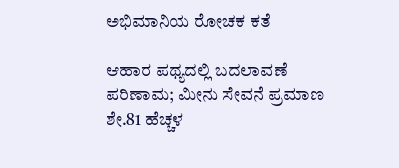ಅಭಿಮಾನಿಯ ರೋಚಕ ಕತೆ

ಆಹಾರ ಪಥ್ಯದಲ್ಲಿ ಬದಲಾವಣೆ ಪರಿಣಾಮ; ಮೀನು ಸೇವನೆ ಪ್ರಮಾಣ ಶೇ.81 ಹೆಚ್ಚಳ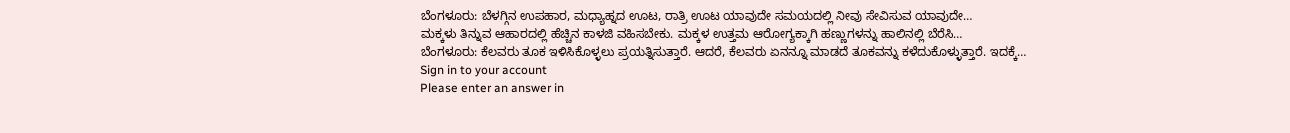ಬೆಂಗಳೂರು: ಬೆಳಗ್ಗಿನ ಉಪಹಾರ, ಮಧ್ಯಾಹ್ನದ ಊಟ, ರಾತ್ರಿ ಊಟ ಯಾವುದೇ ಸಮಯದಲ್ಲಿ ನೀವು ಸೇವಿಸುವ ಯಾವುದೇ…
ಮಕ್ಕಳು ತಿನ್ನುವ ಆಹಾರದಲ್ಲಿ ಹೆಚ್ಚಿನ ಕಾಳಜಿ ವಹಿಸಬೇಕು. ಮಕ್ಕಳ ಉತ್ತಮ ಆರೋಗ್ಯಕ್ಕಾಗಿ ಹಣ್ಣುಗಳನ್ನು ಹಾಲಿನಲ್ಲಿ ಬೆರೆಸಿ…
ಬೆಂಗಳೂರು: ಕೆಲವರು ತೂಕ ಇಳಿಸಿಕೊಳ್ಳಲು ಪ್ರಯತ್ನಿಸುತ್ತಾರೆ. ಆದರೆ, ಕೆಲವರು ಏನನ್ನೂ ಮಾಡದೆ ತೂಕವನ್ನು ಕಳೆದುಕೊಳ್ಳುತ್ತಾರೆ. ಇದಕ್ಕೆ…
Sign in to your account
Please enter an answer in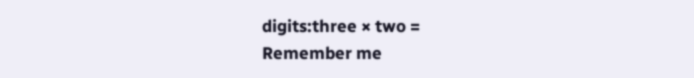digits:three × two =
Remember me